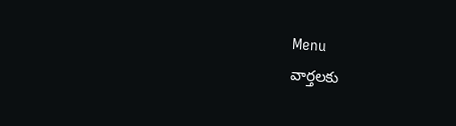Menu
వార్తలకు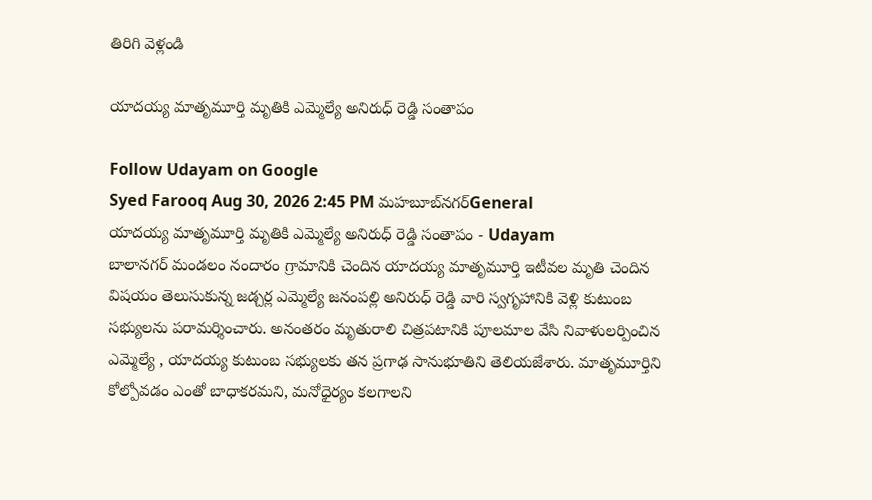తిరిగి వెళ్లండి

యాదయ్య మాతృమూర్తి మృతికి ఎమ్మెల్యే అనిరుధ్ రెడ్డి సంతాపం

Follow Udayam on Google
Syed Farooq Aug 30, 2026 2:45 PM మహబూబ్‌నగర్General
యాదయ్య మాతృమూర్తి మృతికి ఎమ్మెల్యే అనిరుధ్ రెడ్డి సంతాపం - Udayam
బాలానగర్ మండలం నందారం గ్రామానికి చెందిన యాదయ్య మాతృమూర్తి ఇటీవల మృతి చెందిన విషయం తెలుసుకున్న జడ్చర్ల ఎమ్మెల్యే జనంపల్లి అనిరుధ్ రెడ్డి వారి స్వగృహానికి వెళ్లి కుటుంబ సభ్యులను పరామర్శించారు. అనంతరం మృతురాలి చిత్రపటానికి పూలమాల వేసి నివాళులర్పించిన ఎమ్మెల్యే , యాదయ్య కుటుంబ సభ్యులకు తన ప్రగాఢ సానుభూతిని తెలియజేశారు. మాతృమూర్తిని కోల్పోవడం ఎంతో బాధాకరమని, మనోధైర్యం కలగాలని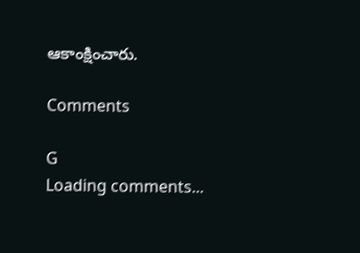ఆకాంక్షించారు.

Comments

G
Loading comments...